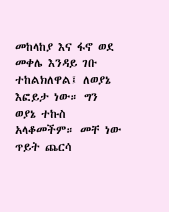መከላከያ እና ፋኖ ወደ መቀሌ እንዳይ ገቡ ተከልክለዋል፤ ለወያኔ እፎይታ ነው። ግን ወያኔ ተኩስ አላቆመችም። መቸ ነው ጥይት ጨርሳ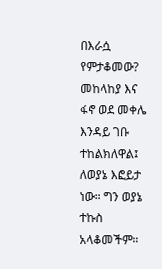በእራሷ የምታቆመው?
መከላከያ እና ፋኖ ወደ መቀሌ እንዳይ ገቡ ተከልክለዋል፤ ለወያኔ እፎይታ ነው። ግን ወያኔ ተኩስ አላቆመችም።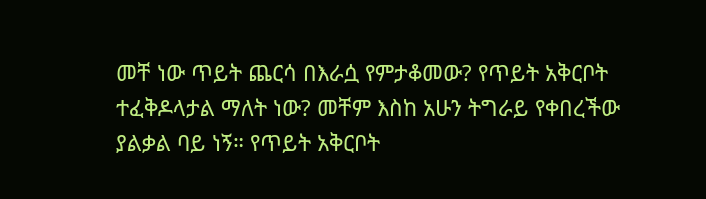መቸ ነው ጥይት ጨርሳ በእራሷ የምታቆመው? የጥይት አቅርቦት ተፈቅዶላታል ማለት ነው? መቸም እስከ አሁን ትግራይ የቀበረችው ያልቃል ባይ ነኝ። የጥይት አቅርቦት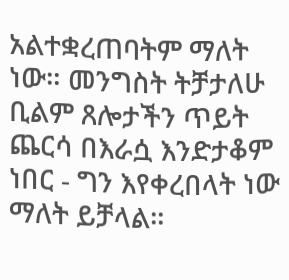አልተቋረጠባትም ማለት ነው። መንግስት ትቻታለሁ ቢልም ጸሎታችን ጥይት ጨርሳ በእራሷ እንድታቆም ነበር - ግን እየቀረበላት ነው ማለት ይቻላል።